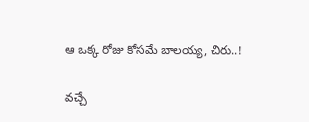ఆ ఒక్క రోజు కోసమే బాలయ్య, చిరు..!

వచ్చే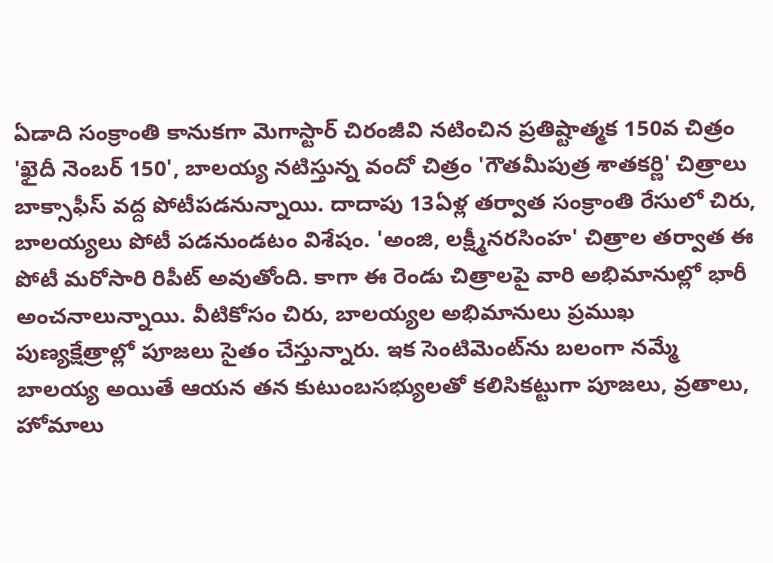ఏడాది సంక్రాంతి కానుకగా మెగాస్టార్‌ చిరంజీవి నటించిన ప్రతిష్టాత్మక 150వ చిత్రం 'ఖైదీ నెంబర్‌ 150', బాలయ్య నటిస్తున్న వందో చిత్రం 'గౌతమీపుత్ర శాతకర్ణి' చిత్రాలు బాక్సాఫీస్‌ వద్ద పోటీపడనున్నాయి. దాదాపు 13ఏళ్ల తర్వాత సంక్రాంతి రేసులో చిరు, బాలయ్యలు పోటీ పడనుండటం విశేషం. 'అంజి, లక్ష్మీనరసింహ' చిత్రాల తర్వాత ఈ పోటీ మరోసారి రిపీట్‌ అవుతోంది. కాగా ఈ రెండు చిత్రాలపై వారి అభిమానుల్లో భారీ అంచనాలున్నాయి. వీటికోసం చిరు, బాలయ్యల అభిమానులు ప్రముఖ పుణ్యక్షేత్రాల్లో పూజలు సైతం చేస్తున్నారు. ఇక సెంటిమెంట్‌ను బలంగా నమ్మే బాలయ్య అయితే ఆయన తన కుటుంబసభ్యులతో కలిసికట్టుగా పూజలు, వ్రతాలు, హోమాలు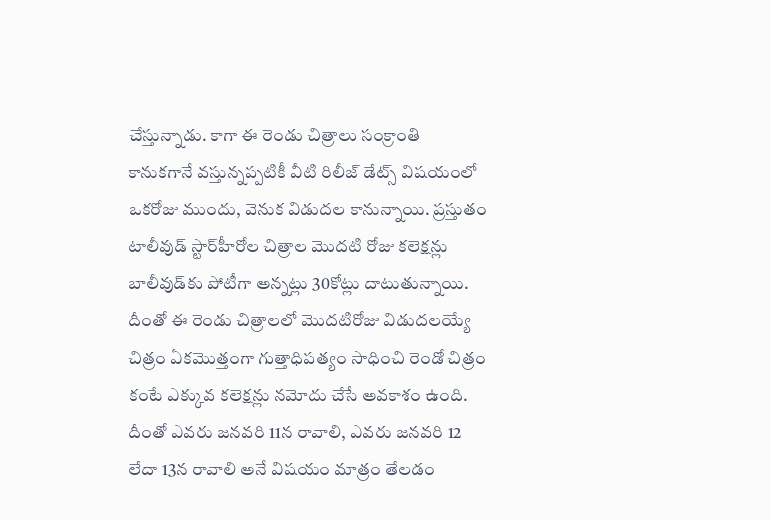చేస్తున్నాడు. కాగా ఈ రెండు చిత్రాలు సంక్రాంతి కానుకగానే వస్తున్నప్పటికీ వీటి రిలీజ్‌ డేట్స్‌ విషయంలో ఒకరోజు ముందు, వెనుక విడుదల కానున్నాయి. ప్రస్తుతం టాలీవుడ్‌ స్టార్‌హీరోల చిత్రాల మొదటి రోజు కలెక్షన్లు బాలీవుడ్‌కు పోటీగా అన్నట్లు 30కోట్లు దాటుతున్నాయి. దీంతో ఈ రెండు చిత్రాలలో మొదటిరోజు విడుదలయ్యే చిత్రం ఏకమొత్తంగా గుత్తాధిపత్యం సాధించి రెండో చిత్రం కంటే ఎక్కువ కలెక్షన్లు నమోదు చేసే అవకాశం ఉంది. దీంతో ఎవరు జనవరి 11న రావాలి, ఎవరు జనవరి 12 లేదా 13న రావాలి అనే విషయం మాత్రం తేలడం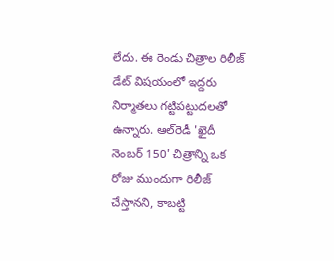లేదు. ఈ రెండు చిత్రాల రిలీజ్‌ డేట్‌ విషయంలో ఇద్దరు నిర్మాతలు గట్టిపట్టుదలతో ఉన్నారు. ఆల్‌రెడీ 'ఖైదీ నెంబర్‌ 150' చిత్రాన్ని ఒక రోజు ముందుగా రిలీజ్‌ చేస్తానని, కాబట్టి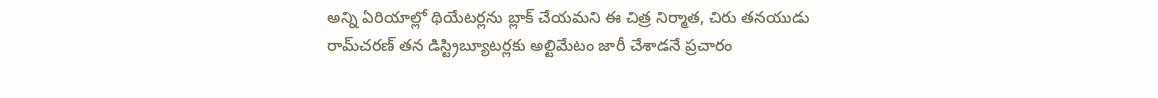అన్ని ఏరియాల్లో థియేటర్లను బ్లాక్‌ చేయమని ఈ చిత్ర నిర్మాత, చిరు తనయుడు రామ్‌చరణ్‌ తన డిస్ట్రిబ్యూటర్లకు అల్టిమేటం జారీ చేశాడనే ప్రచారం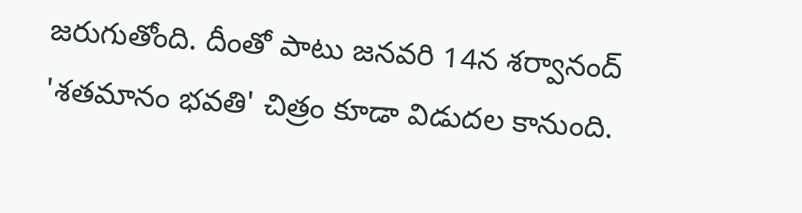జరుగుతోంది. దీంతో పాటు జనవరి 14న శర్వానంద్‌ 'శతమానం భవతి' చిత్రం కూడా విడుదల కానుంది.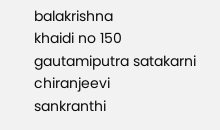balakrishna
khaidi no 150
gautamiputra satakarni
chiranjeevi
sankranthi